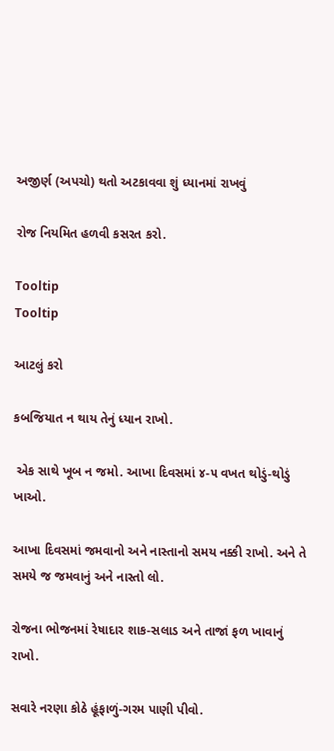અજીર્ણ (અપચો) થતો અટકાવવા શું ધ્યાનમાં રાખવું

રોજ નિયમિત હળવી કસરત કરો.

Tooltip
Tooltip

આટલું કરો

કબજિયાત ન થાય તેનું ધ્યાન રાખો.

 એક સાથે ખૂબ ન જમો. આખા દિવસમાં ૪-૫ વખત થોડું-થોડું ખાઓ.

આખા દિવસમાં જમવાનો અને નાસ્તાનો સમય નક્કી રાખો. અને તે સમયે જ જમવાનું અને નાસ્તો લો.

રોજના ભોજનમાં રેષાદાર શાક-સલાડ અને તાજાં ફળ ખાવાનું રાખો.

સવારે નરણા કોઠે હૂંફાળું-ગરમ પાણી પીવો.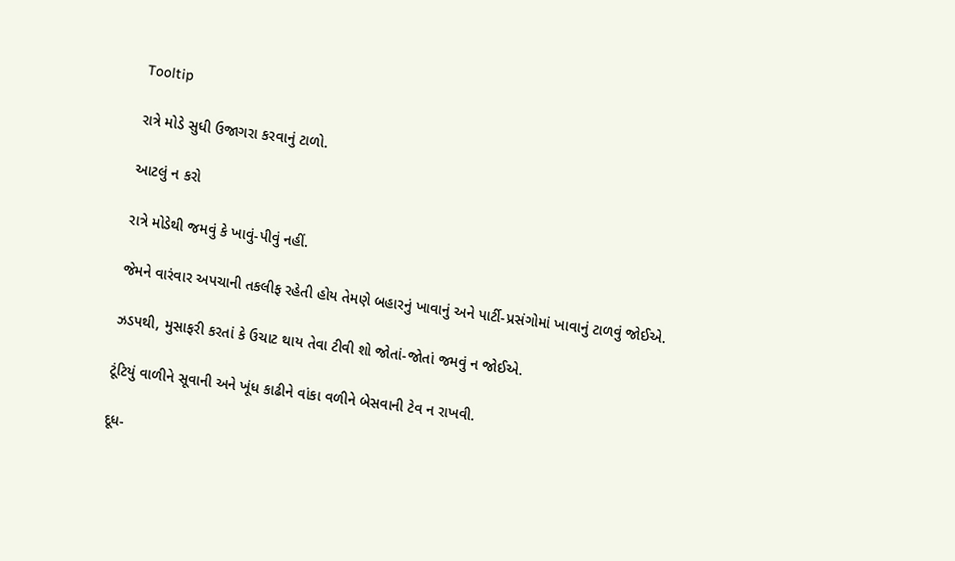Tooltip

રાત્રે મોડે સુધી ઉજાગરા કરવાનું ટાળો.

આટલું ન કરો

રાત્રે મોડેથી જમવું કે ખાવું-પીવું નહીં.

જેમને વારંવાર અપચાની તકલીફ રહેતી હોય તેમણે બહારનું ખાવાનું અને પાર્ટી-પ્રસંગોમાં ખાવાનું ટાળવું જોઈએ.

ઝડપથી, મુસાફરી કરતાં કે ઉચાટ થાય તેવા ટીવી શો જોતાં-જોતાં જમવું ન જોઈએ.

ટૂંટિયું વાળીને સૂવાની અને ખૂંધ કાઢીને વાંકા વળીને બેસવાની ટેવ ન રાખવી.

દૂધ-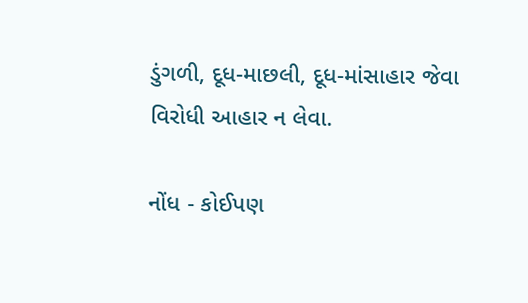ડુંગળી, દૂધ-માછલી, દૂધ-માંસાહાર જેવા વિરોધી આહાર ન લેવા.

નોંધ - કોઈપણ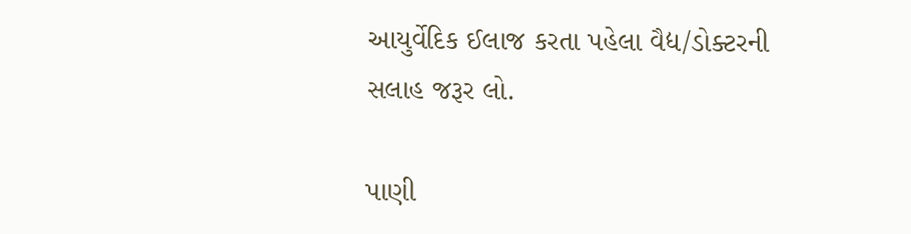આયુર્વેદિક ઈલાજ કરતા પહેલા વૈદ્ય/ડોક્ટરની સલાહ જરૂર લો.

પાણી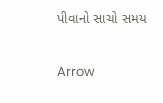પીવાનો સાચો સમય

Arrow